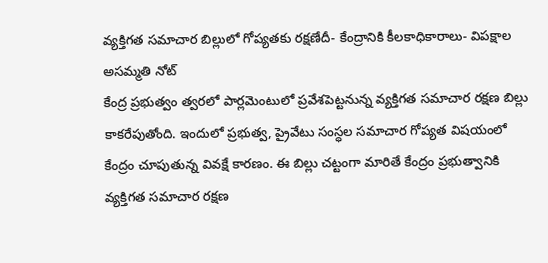వ్యక్తిగత సమాచార బిల్లులో గోప్యతకు రక్షణేదీ- కేంద్రానికి కీలకాధికారాలు- విపక్షాల అసమ్మతి నోట్
కేంద్ర ప్రభుత్వం త్వరలో పార్లమెంటులో ప్రవేశపెట్టనున్న వ్యక్తిగత సమాచార రక్షణ బిల్లు కాకరేపుతోంది. ఇందులో ప్రభుత్వ, ప్రైవేటు సంస్ధల సమాచార గోప్యత విషయంలో కేంద్రం చూపుతున్న వివక్షే కారణం. ఈ బిల్లు చట్టంగా మారితే కేంద్రం ప్రభుత్వానికి వ్యక్తిగత సమాచార రక్షణ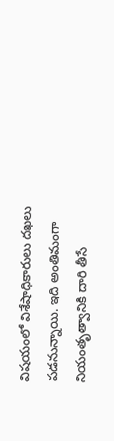విషయంలో విశేషాధికారులు దఖలు పడనున్నాయి. ఇది అంతిమంగా నియంతృత్వానికి దారి తీసే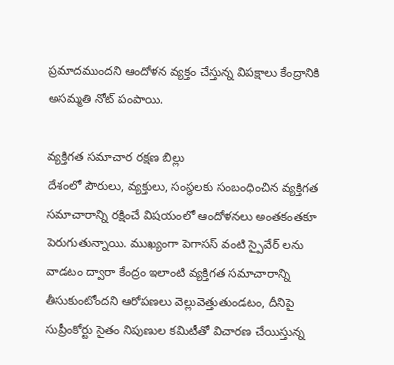ప్రమాదముందని ఆందోళన వ్యక్తం చేస్తున్న విపక్షాలు కేంద్రానికి అసమ్మతి నోట్ పంపాయి.

వ్యక్తిగత సమాచార రక్షణ బిల్లు
దేశంలో పౌరులు, వ్యక్తులు, సంస్ధలకు సంబంధించిన వ్యక్తిగత సమాచారాన్ని రక్షించే విషయంలో ఆందోళనలు అంతకంతకూ పెరుగుతున్నాయి. ముఖ్యంగా పెగాసస్ వంటి స్పైవేర్ లను వాడటం ద్వారా కేంద్రం ఇలాంటి వ్యక్తిగత సమాచారాన్ని తీసుకుంటోందని ఆరోపణలు వెల్లువెత్తుతుండటం, దీనిపై సుప్రీంకోర్టు సైతం నిపుణుల కమిటీతో విచారణ చేయిస్తున్న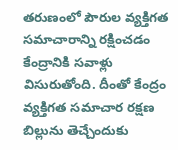తరుణంలో పౌరుల వ్యక్తిగత సమాచారాన్ని రక్షించడం కేంద్రానికి సవాళ్లు విసురుతోంది. దీంతో కేంద్రం వ్యక్తిగత సమాచార రక్షణ బిల్లును తెచ్చేందుకు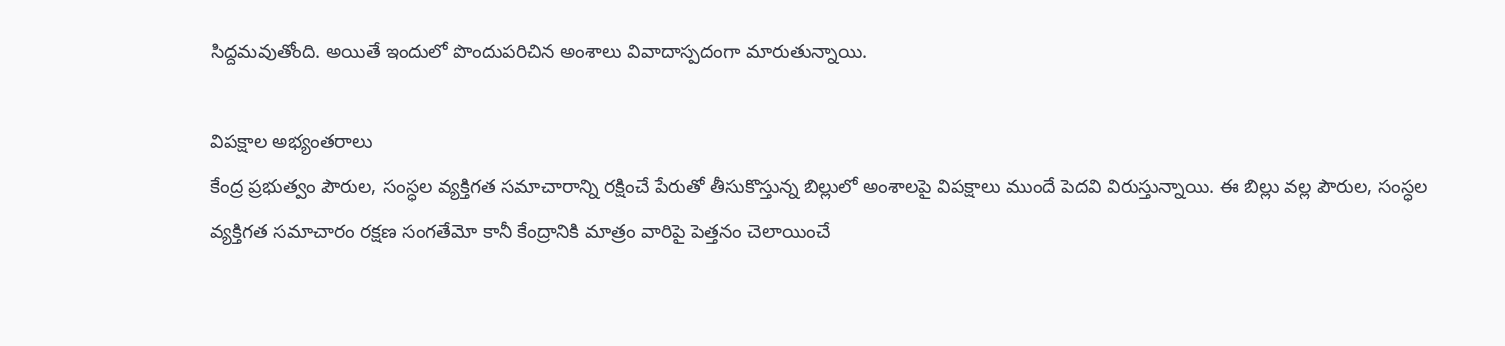సిద్దమవుతోంది. అయితే ఇందులో పొందుపరిచిన అంశాలు వివాదాస్పదంగా మారుతున్నాయి.

విపక్షాల అభ్యంతరాలు
కేంద్ర ప్రభుత్వం పౌరుల, సంస్ధల వ్యక్తిగత సమాచారాన్ని రక్షించే పేరుతో తీసుకొస్తున్న బిల్లులో అంశాలపై విపక్షాలు ముందే పెదవి విరుస్తున్నాయి. ఈ బిల్లు వల్ల పౌరుల, సంస్ధల వ్యక్తిగత సమాచారం రక్షణ సంగతేమో కానీ కేంద్రానికి మాత్రం వారిపై పెత్తనం చెలాయించే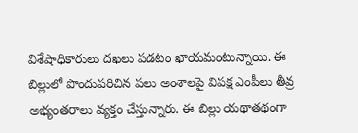విశేషాధికారులు దఖలు పడటం ఖాయమంటున్నాయి. ఈ బిల్లులో పొందుపరిచిన పలు అంశాలపై విపక్ష ఎంపీలు తీవ్ర అభ్యంతరాలు వ్యక్తం చేస్తున్నారు. ఈ బిల్లు యథాతథంగా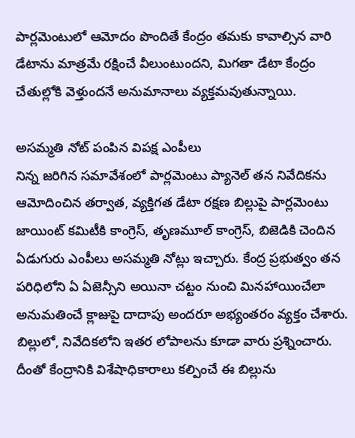పార్లమెంటులో ఆమోదం పొందితే కేంద్రం తమకు కావాల్సిన వారి డేటాను మాత్రమే రక్షించే వీలుంటుందని, మిగతా డేటా కేంద్రం చేతుల్లోకి వెళ్తుందనే అనుమానాలు వ్యక్తమవుతున్నాయి.

అసమ్మతి నోట్ పంపిన విపక్ష ఎంపీలు
నిన్న జరిగిన సమావేశంలో పార్లమెంటు ప్యానెల్ తన నివేదికను ఆమోదించిన తర్వాత, వ్యక్తిగత డేటా రక్షణ బిల్లుపై పార్లమెంటు జాయింట్ కమిటీకి కాంగ్రెస్, తృణమూల్ కాంగ్రెస్, బిజెడికి చెందిన ఏడుగురు ఎంపీలు అసమ్మతి నోట్లు ఇచ్చారు. కేంద్ర ప్రభుత్వం తన పరిధిలోని ఏ ఏజెన్సీని అయినా చట్టం నుంచి మినహాయించేలా అనుమతించే క్లాజుపై దాదాపు అందరూ అభ్యంతరం వ్యక్తం చేశారు. బిల్లులో, నివేదికలోని ఇతర లోపాలను కూడా వారు ప్రశ్నించారు. దీంతో కేంద్రానికి విశేషాధికారాలు కల్పించే ఈ బిల్లును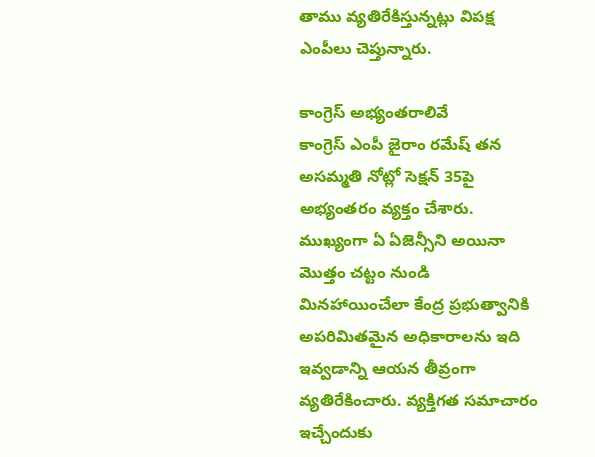తాము వ్యతిరేకిస్తున్నట్లు విపక్ష ఎంపీలు చెప్తున్నారు.

కాంగ్రెస్ అభ్యంతరాలివే
కాంగ్రెస్ ఎంపీ జైరాం రమేష్ తన అసమ్మతి నోట్లో సెక్షన్ 35పై అభ్యంతరం వ్యక్తం చేశారు. ముఖ్యంగా ఏ ఏజెన్సీని అయినా మొత్తం చట్టం నుండి మినహాయించేలా కేంద్ర ప్రభుత్వానికి అపరిమితమైన అధికారాలను ఇది ఇవ్వడాన్ని ఆయన తీవ్రంగా వ్యతిరేకించారు. వ్యక్తిగత సమాచారం ఇచ్చేందుకు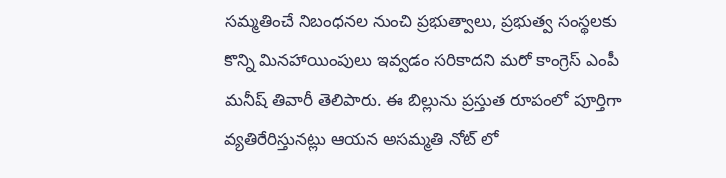సమ్మతించే నిబంధనల నుంచి ప్రభుత్వాలు, ప్రభుత్వ సంస్థలకు కొన్ని మినహాయింపులు ఇవ్వడం సరికాదని మరో కాంగ్రెస్ ఎంపీ మనీష్ తివారీ తెలిపారు. ఈ బిల్లును ప్రస్తుత రూపంలో పూర్తిగా వ్యతిరేరిస్తునట్లు ఆయన అసమ్మతి నోట్ లో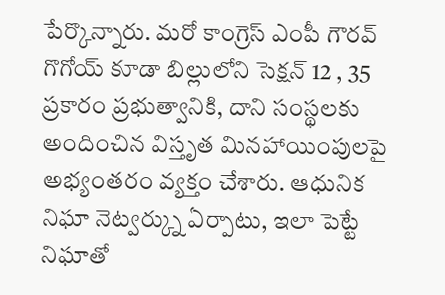పేర్కొన్నారు. మరో కాంగ్రెస్ ఎంపీ గౌరవ్ గొగోయ్ కూడా బిల్లులోని సెక్షన్ 12 , 35 ప్రకారం ప్రభుత్వానికి, దాని సంస్థలకు అందించిన విస్తృత మినహాయింపులపై అభ్యంతరం వ్యక్తం చేశారు. ఆధునిక నిఘా నెట్వర్క్ను ఏర్పాటు, ఇలా పెట్టే నిఘాతో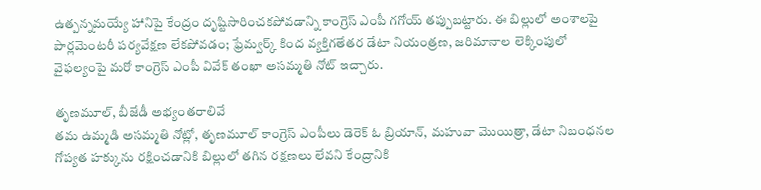ఉత్పన్నమయ్యే హానిపై కేంద్రం దృష్టిసారించకపోవడాన్ని కాంగ్రెస్ ఎంపీ గగోయ్ తప్పుబట్టారు. ఈ బిల్లులో అంశాలపై పార్లమెంటరీ పర్యవేక్షణ లేకపోవడం; ఫ్రేమ్వర్క్ కింద వ్యక్తిగతేతర డేటా నియంత్రణ, జరిమానాల లెక్కింపులో వైఫల్యంపై మరో కాంగ్రెస్ ఎంపీ వివేక్ తంఖా అసమ్మతి నోట్ ఇచ్చారు.

తృణమూల్, బీజేడీ అభ్యంతరాలివే
తమ ఉమ్మడి అసమ్మతి నోట్లో, తృణమూల్ కాంగ్రెస్ ఎంపీలు డెరెక్ ఓ బ్రియాన్, మహువా మొయిత్రా, డేటా నిబంధనల గోప్యత హక్కును రక్షించడానికి బిల్లులో తగిన రక్షణలు లేవని కేంద్రానికి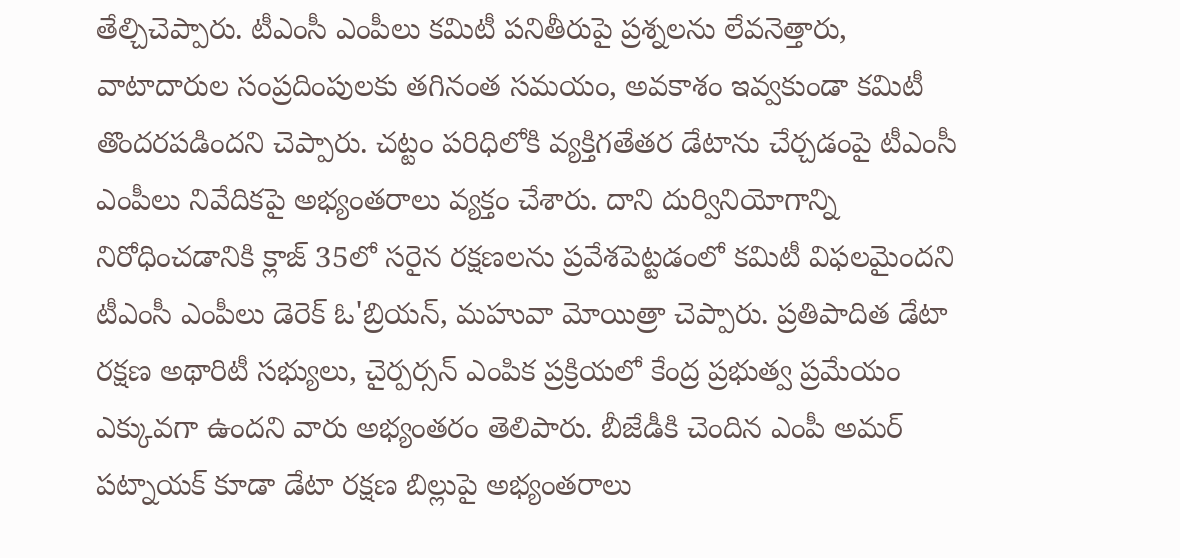తేల్చిచెప్పారు. టీఎంసీ ఎంపీలు కమిటీ పనితీరుపై ప్రశ్నలను లేవనెత్తారు, వాటాదారుల సంప్రదింపులకు తగినంత సమయం, అవకాశం ఇవ్వకుండా కమిటీ తొందరపడిందని చెప్పారు. చట్టం పరిధిలోకి వ్యక్తిగతేతర డేటాను చేర్చడంపై టీఎంసీ ఎంపీలు నివేదికపై అభ్యంతరాలు వ్యక్తం చేశారు. దాని దుర్వినియోగాన్ని నిరోధించడానికి క్లాజ్ 35లో సరైన రక్షణలను ప్రవేశపెట్టడంలో కమిటీ విఫలమైందని టీఎంసీ ఎంపీలు డెరెక్ ఓ'బ్రియన్, మహువా మోయిత్రా చెప్పారు. ప్రతిపాదిత డేటా రక్షణ అథారిటీ సభ్యులు, చైర్పర్సన్ ఎంపిక ప్రక్రియలో కేంద్ర ప్రభుత్వ ప్రమేయం ఎక్కువగా ఉందని వారు అభ్యంతరం తెలిపారు. బీజేడీకి చెందిన ఎంపీ అమర్ పట్నాయక్ కూడా డేటా రక్షణ బిల్లుపై అభ్యంతరాలు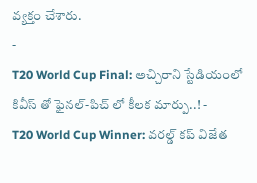వ్యక్తం చేశారు.
-
T20 World Cup Final: అచ్చిరాని స్టేడియంలో కివీస్ తో ఫైనల్-పిచ్ లో కీలక మార్పు..! -
T20 World Cup Winner: వరల్డ్ కప్ విజేత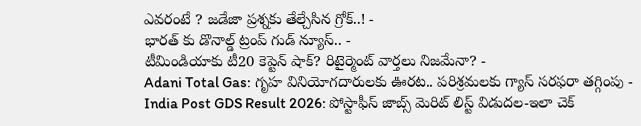ఎవరంటే ? జడేజా ప్రశ్నకు తేల్చేసిన గ్రోక్..! -
భారత్ కు డొనాల్డ్ ట్రంప్ గుడ్ న్యూస్.. -
టీమిండియాకు టీ20 కెప్టెన్ షాక్? రిటైర్మెంట్ వార్తలు నిజమేనా? -
Adani Total Gas: గృహ వినియోగదారులకు ఊరట.. పరిశ్రమలకు గ్యాస్ సరఫరా తగ్గింపు -
India Post GDS Result 2026: పోస్టాఫీస్ జాబ్స్ మెరిట్ లిస్ట్ విడుదల-ఇలా చెక్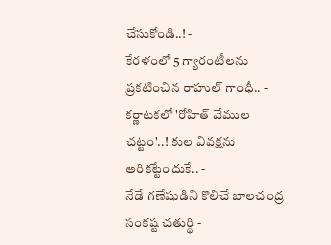చేసుకోండి..! -
కేరళంలో 5 గ్యారంటీలను ప్రకటించిన రాహుల్ గాంధీ.. -
కర్ణాటకలో 'రోహిత్ వేముల చట్టం'..! కుల వివక్షను అరికట్టేందుకే.. -
నేడే గణేషుడిని కొలిచే బాలచంద్ర సంకష్ట చతుర్థి -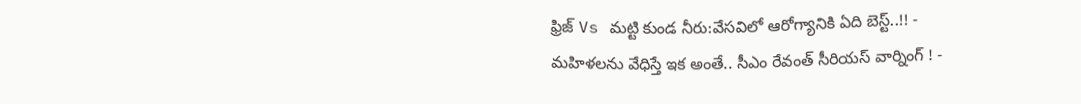ఫ్రిజ్ Vs మట్టి కుండ నీరు:వేసవిలో ఆరోగ్యానికి ఏది బెస్ట్..!! -
మహిళలను వేధిస్తే ఇక అంతే.. సీఎం రేవంత్ సీరియస్ వార్నింగ్ ! -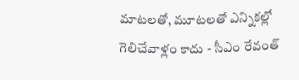మాటలతో, మూటలతో ఎన్నికల్లో గెలిచేవాళ్లం కాదు - సీఎం రేవంత్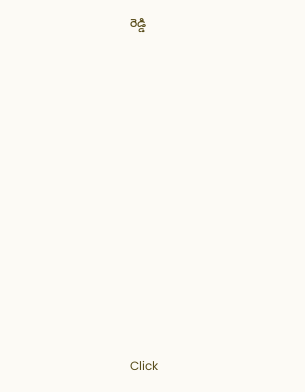రెడ్డి












Click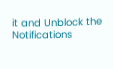it and Unblock the Notifications